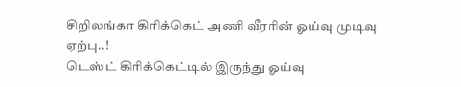சிறிலங்கா கிரிக்கெட் அணி வீரரின் ஓய்வு முடிவு ஏற்பு..!
டெஸ்ட் கிரிக்கெட்டில் இருந்து ஓய்வு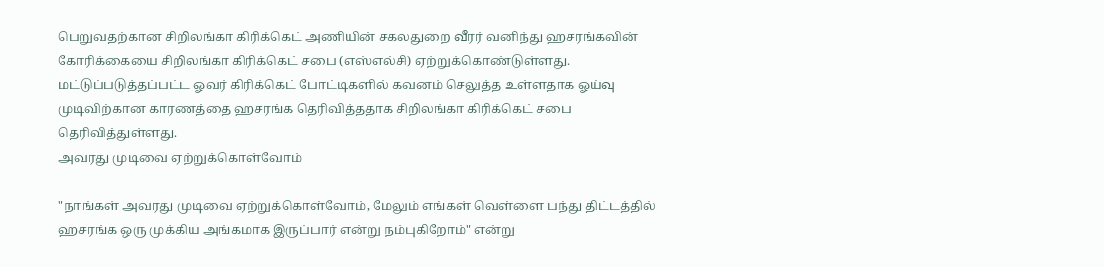பெறுவதற்கான சிறிலங்கா கிரிக்கெட் அணியின் சகலதுறை வீரர் வனிந்து ஹசரங்கவின் கோரிக்கையை சிறிலங்கா கிரிக்கெட் சபை (எஸ்எல்சி) ஏற்றுக்கொண்டுள்ளது.
மட்டுப்படுத்தப்பட்ட ஓவர் கிரிக்கெட் போட்டிகளில் கவனம் செலுத்த உள்ளதாக ஓய்வு முடிவிற்கான காரணத்தை ஹசரங்க தெரிவித்ததாக சிறிலங்கா கிரிக்கெட் சபை தெரிவித்துள்ளது.
அவரது முடிவை ஏற்றுக்கொள்வோம்

"நாங்கள் அவரது முடிவை ஏற்றுக்கொள்வோம், மேலும் எங்கள் வெள்ளை பந்து திட்டத்தில் ஹசரங்க ஒரு முக்கிய அங்கமாக இருப்பார் என்று நம்புகிறோம்" என்று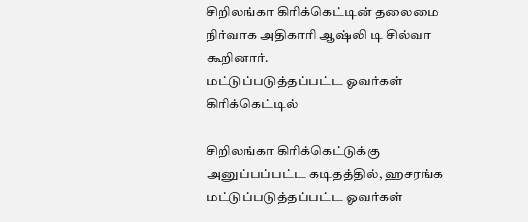சிறிலங்கா கிரிக்கெட்டின் தலைமை நிர்வாக அதிகாரி ஆஷ்லி டி சில்வா கூறினார்.
மட்டுப்படுத்தப்பட்ட ஓவர்கள் கிரிக்கெட்டில்

சிறிலங்கா கிரிக்கெட்டுக்கு அனுப்பப்பட்ட கடிதத்தில், ஹசரங்க மட்டுப்படுத்தப்பட்ட ஓவர்கள்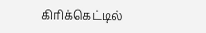கிரிக்கெட்டில்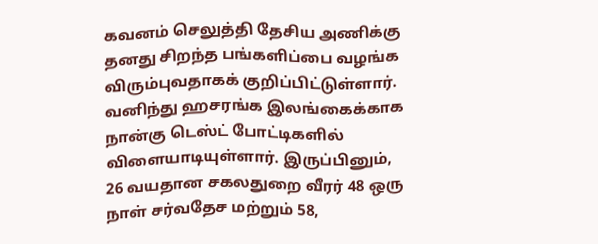கவனம் செலுத்தி தேசிய அணிக்கு தனது சிறந்த பங்களிப்பை வழங்க விரும்புவதாகக் குறிப்பிட்டுள்ளார்.
வனிந்து ஹசரங்க இலங்கைக்காக நான்கு டெஸ்ட் போட்டிகளில் விளையாடியுள்ளார். இருப்பினும், 26 வயதான சகலதுறை வீரர் 48 ஒரு நாள் சர்வதேச மற்றும் 58,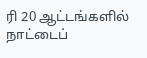ரி 20 ஆட்டங்களில் நாட்டைப்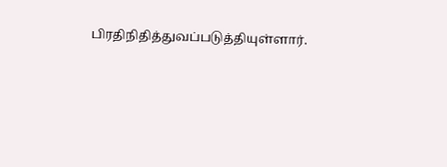பிரதிநிதித்துவப்படுத்தியுள்ளார்.